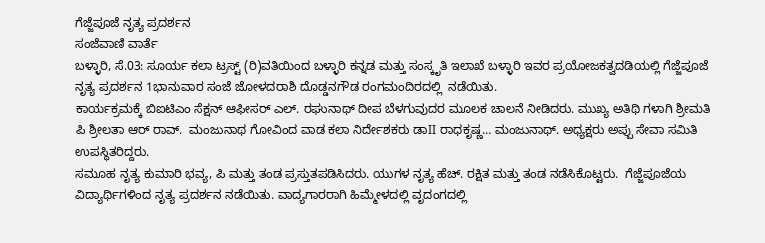ಗೆಜ್ಜೆಪೂಜೆ ನೃತ್ಯ ಪ್ರದರ್ಶನ
ಸಂಜೆವಾಣಿ ವಾರ್ತೆ
ಬಳ್ಳಾರಿ, ಸೆ.03: ಸೂರ್ಯ ಕಲಾ ಟ್ರಸ್ಟ್ (ರಿ)ವತಿಯಿಂದ ಬಳ್ಳಾರಿ ಕನ್ನಡ ಮತ್ತು ಸಂಸ್ಕೃತಿ ಇಲಾಖೆ ಬಳ್ಳಾರಿ ಇವರ ಪ್ರಯೋಜಕತ್ವದಡಿಯಲ್ಲಿ ಗೆಜ್ಜೆಪೂಜೆ ನೃತ್ಯ ಪ್ರದರ್ಶನ 1ಭಾನುವಾರ ಸಂಜೆ ಜೋಳದರಾಶಿ ದೊಡ್ಡನಗೌಡ ರಂಗಮಂದಿರದಲ್ಲಿ  ನಡೆಯಿತು.
ಕಾರ್ಯಕ್ರಮಕ್ಕೆ ಬಿಐಟಿಎಂ ಸೆಕ್ಷನ್ ಆಫೀಸರ್ ಎಲ್. ರಘುನಾಥ್ ದೀಪ ಬೆಳಗುವುದರ ಮೂಲಕ ಚಾಲನೆ ನೀಡಿದರು. ಮುಖ್ಯ ಅತಿಥಿ ಗಳಾಗಿ ಶ್ರೀಮತಿ ಪಿ ಶ್ರೀಲತಾ ಆರ್ ರಾವ್.  ಮಂಜುನಾಥ ಗೋವಿಂದ ವಾಡ ಕಲಾ ನಿರ್ದೇಶಕರು ಡಾII ರಾಧಕೃಷ್ಣ… ಮಂಜುನಾಥ್. ಅಧ್ಯಕ್ಷರು ಅಪ್ಪು ಸೇವಾ ಸಮಿತಿ  ಉಪಸ್ಥಿತರಿದ್ದರು.
ಸಮೂಹ ನೃತ್ಯ ಕುಮಾರಿ ಭವ್ಯ, ಪಿ ಮತ್ತು ತಂಡ ಪ್ರಸ್ತುತಪಡಿಸಿದರು. ಯುಗಳ ನೃತ್ಯ ಹೆಚ್. ರಕ್ಷಿತ ಮತ್ತು ತಂಡ ನಡೆಸಿಕೊಟ್ಟರು.  ಗೆಜ್ಜೆಪೂಜೆಯ ವಿದ್ಯಾರ್ಥಿಗಳಿಂದ ನೃತ್ಯ ಪ್ರದರ್ಶನ ನಡೆಯಿತು. ವಾದ್ಯಗಾರರಾಗಿ ಹಿಮ್ಮೇಳದಲ್ಲಿ ವೃದಂಗದಲ್ಲಿ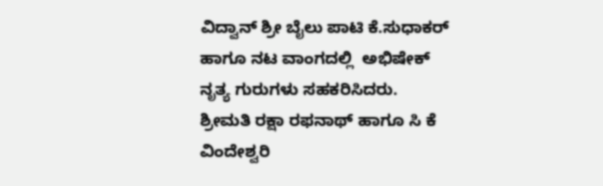ವಿದ್ವಾನ್ ಶ್ರೀ ಬೈಲು ಪಾಟಿ ಕೆ.ಸುಧಾಕರ್ ಹಾಗೂ ನಟ ವಾಂಗದಲ್ಲಿ  ಅಭಿಷೇಕ್  ನೃತ್ಯ ಗುರುಗಳು ಸಹಕರಿಸಿದರು.
ಶ್ರೀಮತಿ ರಕ್ಷಾ ರಫನಾಥ್ ಹಾಗೂ ಸಿ ಕೆ ವಿಂದೇಶ್ವರಿ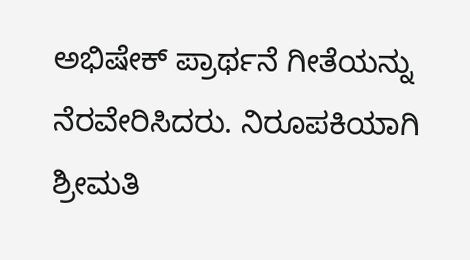ಅಭಿಷೇಕ್ ಪ್ರಾರ್ಥನೆ ಗೀತೆಯನ್ನು ನೆರವೇರಿಸಿದರು. ನಿರೂಪಕಿಯಾಗಿ ಶ್ರೀಮತಿ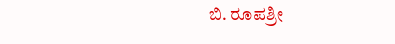ಬಿ. ರೂಪಶ್ರೀ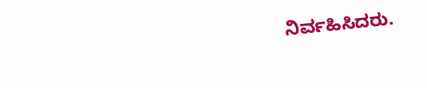ನಿರ್ವಹಿಸಿದರು.